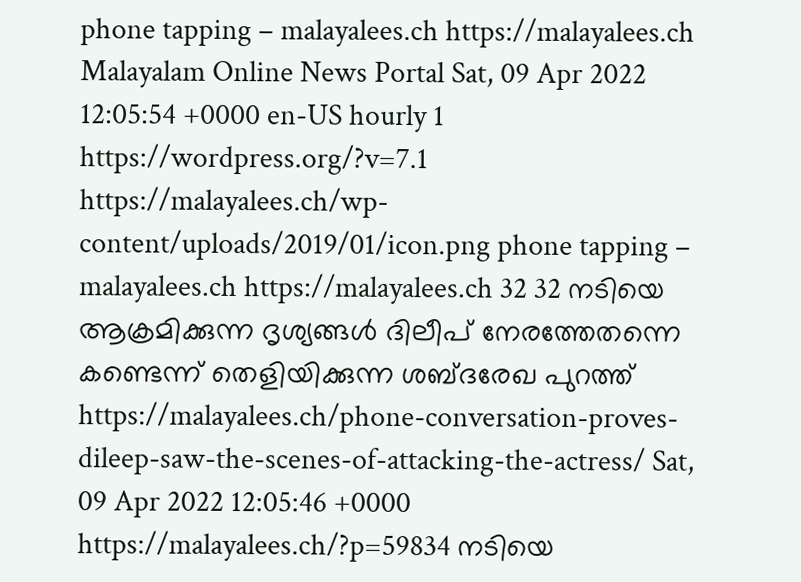phone tapping – malayalees.ch https://malayalees.ch Malayalam Online News Portal Sat, 09 Apr 2022 12:05:54 +0000 en-US hourly 1 https://wordpress.org/?v=7.1 https://malayalees.ch/wp-content/uploads/2019/01/icon.png phone tapping – malayalees.ch https://malayalees.ch 32 32 നടിയെ ആക്രമിക്കുന്ന ദൃശ്യങ്ങൾ ദിലീപ് നേരത്തേതന്നെ കണ്ടെന്ന് തെളിയിക്കുന്ന ശബ്ദരേഖ പുറത്ത് https://malayalees.ch/phone-conversation-proves-dileep-saw-the-scenes-of-attacking-the-actress/ Sat, 09 Apr 2022 12:05:46 +0000 https://malayalees.ch/?p=59834 നടിയെ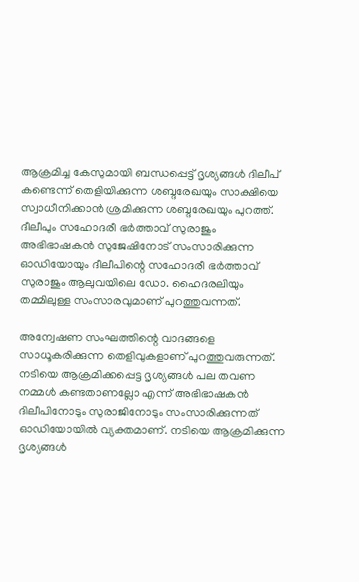ആക്രമിച്ച കേസുമായി ബന്ധപ്പെട്ട് ദൃശ്യങ്ങൾ ദിലീപ് കണ്ടെന്ന് തെളിയിക്കുന്ന ശബ്ദരേഖയും സാക്ഷിയെ സ്വാധീനിക്കാൻ ശ്രമിക്കുന്ന ശബ്ദരേഖയും പുറത്ത്. ദീലീപും സഹോദരീ ഭർത്താവ് സുരാജും അഭിഭാഷകൻ സുജേഷിനോട് സംസാരിക്കുന്ന ഓഡിയോയും ദീലീപിന്റെ സഹോദരീ ഭർത്താവ് സുരാജും ആലുവയിലെ ഡോ. ഹൈദരലിയും തമ്മിലുള്ള സംസാരവുമാണ് പുറത്തുവന്നത്.

അന്വേഷണ സംഘത്തിന്റെ വാദങ്ങളെ സാധൂകരിക്കുന്ന തെളിവുകളാണ് പുറത്തുവരുന്നത്. നടിയെ ആക്രമിക്കപ്പെട്ട ദൃശ്യങ്ങൾ പല തവണ നമ്മൾ കണ്ടതാണല്ലോ എന്ന് അഭിഭാഷകൻ ദിലീപിനോടും സുരാജിനോടും സംസാരിക്കുന്നത് ഓഡിയോയിൽ വ്യക്തമാണ്. നടിയെ ആക്രമിക്കുന്ന ദൃശ്യങ്ങൾ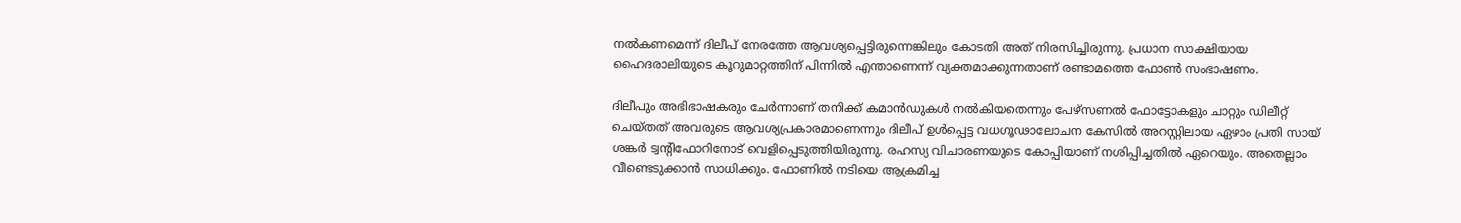നൽകണമെന്ന് ദിലീപ് നേരത്തേ ആവശ്യപ്പെട്ടിരുന്നെങ്കിലും കോടതി അത് നിരസിച്ചിരുന്നു. പ്രധാന സാക്ഷിയായ ഹൈദരാലിയുടെ കൂറുമാറ്റത്തിന് പിന്നിൽ എന്താണെന്ന് വ്യക്തമാക്കുന്നതാണ് രണ്ടാമത്തെ ഫോൺ സംഭാഷണം.

ദിലീപും അഭിഭാഷകരും ചേര്‍ന്നാണ് തനിക്ക് കമാന്‍ഡുകള്‍ നല്‍കിയതെന്നും പേഴ്‌സണല്‍ ഫോട്ടോകളും ചാറ്റും ഡിലീറ്റ് ചെയ്തത് അവരുടെ ആവശ്യപ്രകാരമാണെന്നും ദിലീപ് ഉള്‍പ്പെട്ട വധഗൂഢാലോചന കേസില്‍ അറസ്റ്റിലായ ഏഴാം പ്രതി സായ് ശങ്കര്‍ ട്വന്റിഫോറിനോട് വെളിപ്പെടുത്തിയിരുന്നു. രഹസ്യ വിചാരണയുടെ കോപ്പിയാണ് നശിപ്പിച്ചതില്‍ ഏറെയും. അതെല്ലാം വീണ്ടെടുക്കാന്‍ സാധിക്കും. ഫോണില്‍ നടിയെ ആക്രമിച്ച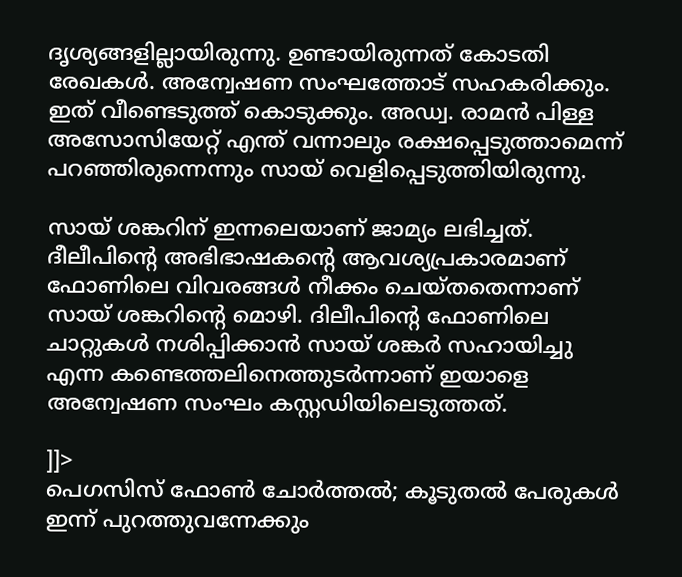ദൃശ്യങ്ങളില്ലായിരുന്നു. ഉണ്ടായിരുന്നത് കോടതി രേഖകള്‍. അന്വേഷണ സംഘത്തോട് സഹകരിക്കും. ഇത് വീണ്ടെടുത്ത് കൊടുക്കും. അഡ്വ. രാമന്‍ പിള്ള അസോസിയേറ്റ് എന്ത് വന്നാലും രക്ഷപ്പെടുത്താമെന്ന് പറഞ്ഞിരുന്നെന്നും സായ് വെളിപ്പെടുത്തിയിരുന്നു.

സായ് ശങ്കറിന് ഇന്നലെയാണ് ജാമ്യം ലഭിച്ചത്. ദീലീപിന്റെ അഭിഭാഷകന്റെ ആവശ്യപ്രകാരമാണ് ഫോണിലെ വിവരങ്ങള്‍ നീക്കം ചെയ്തതെന്നാണ് സായ് ശങ്കറിന്റെ മൊഴി. ദിലീപിന്റെ ഫോണിലെ ചാറ്റുകള്‍ നശിപ്പിക്കാന്‍ സായ് ശങ്കര്‍ സഹായിച്ചു എന്ന കണ്ടെത്തലിനെത്തുടര്‍ന്നാണ് ഇയാളെ അന്വേഷണ സംഘം കസ്റ്റഡിയിലെടുത്തത്.

]]>
പെഗസിസ് ഫോൺ ചോർത്തൽ; കൂടുതൽ പേരുകൾ ഇന്ന് പുറത്തുവന്നേക്കും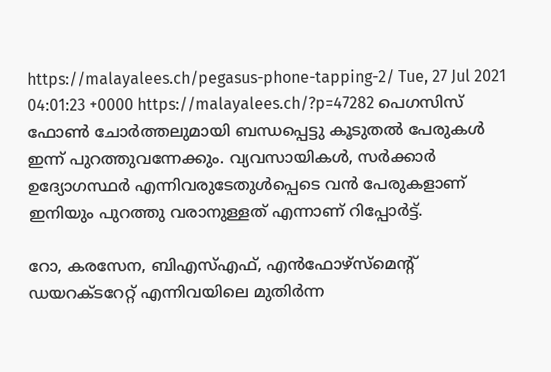https://malayalees.ch/pegasus-phone-tapping-2/ Tue, 27 Jul 2021 04:01:23 +0000 https://malayalees.ch/?p=47282 പെഗസിസ് ഫോൺ ചോർത്തലുമായി ബന്ധപ്പെട്ടു കൂടുതൽ പേരുകൾ ഇന്ന് പുറത്തുവന്നേക്കും. വ്യവസായികൾ, സർക്കാർ ഉദ്യോഗസ്ഥർ എന്നിവരുടേതുൾപ്പെടെ വൻ പേരുകളാണ് ഇനിയും പുറത്തു വരാനുള്ളത് എന്നാണ് റിപ്പോർട്ട്.

റോ, കരസേന, ബിഎസ്എഫ്, എൻഫോഴ്‌സ്‌മെന്റ് ഡയറക്ടറേറ്റ് എന്നിവയിലെ മുതിർന്ന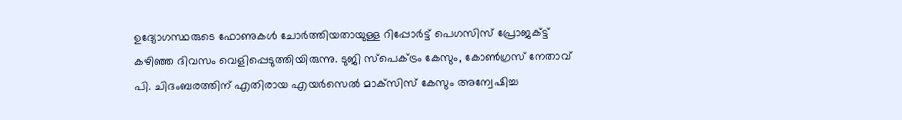ഉദ്യോഗസ്ഥരുടെ ഫോണുകൾ ചോർത്തിയതായുള്ള റിപ്പോർട്ട് പെഗസിസ് പ്രോജക്ട്ട് കഴിഞ്ഞ ദിവസം വെളിപ്പെടുത്തിയിരുന്നു. ടുജി സ്‌പെക്ട്രം കേസും, കോൺഗ്രസ് നേതാവ് പി. ചിദംബരത്തിന് എതിരായ എയർസെൽ മാക്‌സിസ് കേസും അന്വേഷിച്ച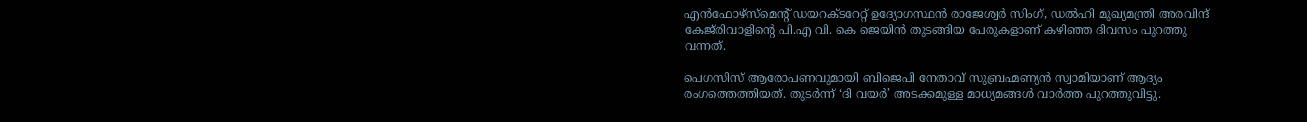എൻഫോഴ്‌സ്‌മെന്റ് ഡയറക്ടറേറ്റ് ഉദ്യോഗസ്ഥൻ രാജേശ്വർ സിംഗ്, ഡൽഹി മുഖ്യമന്ത്രി അരവിന്ദ് കേജ്‌രിവാളിന്റെ പി.എ വി. കെ ജെയിൻ തുടങ്ങിയ പേരുകളാണ് കഴിഞ്ഞ ദിവസം പുറത്തു വന്നത്.

പെഗസിസ് ആരോപണവുമായി ബിജെപി നേതാവ് സുബ്രഹ്മണ്യൻ സ്വാമിയാണ് ആദ്യം രംഗത്തെത്തിയത്. തുടർന്ന് ‘ദി വയർ’ അടക്കമുള്ള മാധ്യമങ്ങൾ വാർത്ത പുറത്തുവിട്ടു.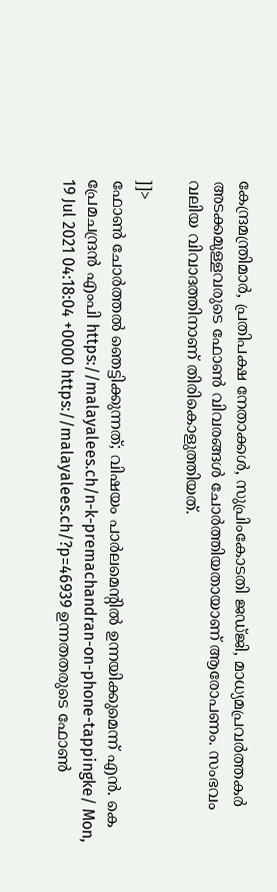കേന്ദ്രമന്ത്രിമാർ, പ്രതിപക്ഷ നേതാക്കൾ, സുപ്രിംകോടതി ജഡ്ജി, മാധ്യമപ്രവർത്തകർ അടക്കമുള്ളവരുടെ ഫോൺ വിവരങ്ങൾ ചോർത്തിയതായാണ് ആരോപണം. സംഭവം വലിയ വിവാദത്തിനാണ് തിരികൊളുത്തിയത്.

]]>
ഫോൺ ചോർത്തൽ ഞെട്ടിക്കുന്നത്; വിഷയം പാർലമെന്റിൽ ഉന്നയിക്കുമെന്ന് എൻ. കെ പ്രേമചന്ദ്രൻ എംപി https://malayalees.ch/n-k-premachandran-on-phone-tappingke/ Mon, 19 Jul 2021 04:18:04 +0000 https://malayalees.ch/?p=46939 ഉന്നതതരുടെ ഫോൺ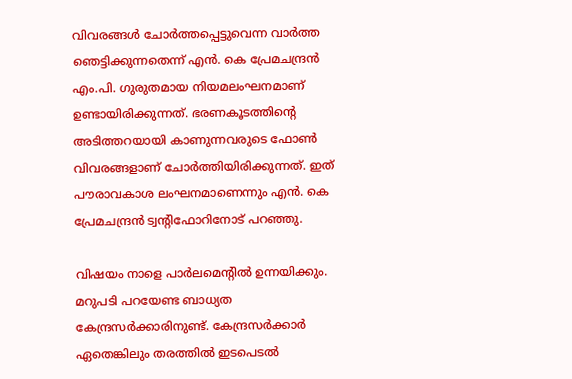വിവരങ്ങൾ ചോർത്തപ്പെട്ടുവെന്ന വാർത്ത ഞെട്ടിക്കുന്നതെന്ന് എൻ. കെ പ്രേമചന്ദ്രൻ എം.പി. ഗുരുതമായ നിയമലംഘനമാണ് ഉണ്ടായിരിക്കുന്നത്. ഭരണകൂടത്തിന്റെ അടിത്തറയായി കാണുന്നവരുടെ ഫോൺ വിവരങ്ങളാണ് ചോർത്തിയിരിക്കുന്നത്. ഇത് പൗരാവകാശ ലംഘനമാണെന്നും എൻ. കെ പ്രേമചന്ദ്രൻ ട്വന്റിഫോറിനോട് പറഞ്ഞു.

വിഷയം നാളെ പാർലമെന്റിൽ ഉന്നയിക്കും. മറുപടി പറയേണ്ട ബാധ്യത കേന്ദ്രസർക്കാരിനുണ്ട്. കേന്ദ്രസർക്കാർ ഏതെങ്കിലും തരത്തിൽ ഇടപെടൽ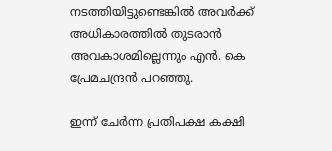നടത്തിയിട്ടുണ്ടെങ്കിൽ അവർക്ക് അധികാരത്തിൽ തുടരാൻ അവകാശമില്ലെന്നും എൻ. കെ പ്രേമചന്ദ്രൻ പറഞ്ഞു.

ഇന്ന് ചേർന്ന പ്രതിപക്ഷ കക്ഷി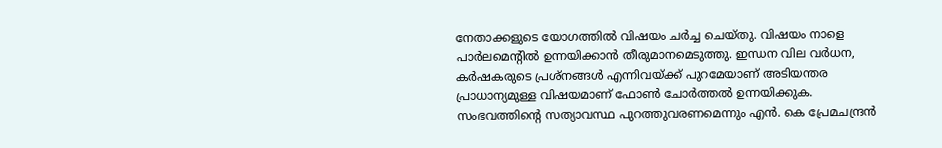നേതാക്കളുടെ യോഗത്തിൽ വിഷയം ചർച്ച ചെയ്തു. വിഷയം നാളെ പാർലമെന്റിൽ ഉന്നയിക്കാൻ തീരുമാനമെടുത്തു. ഇന്ധന വില വർധന, കർഷകരുടെ പ്രശ്‌നങ്ങൾ എന്നിവയ്ക്ക് പുറമേയാണ് അടിയന്തര പ്രാധാന്യമുള്ള വിഷയമാണ് ഫോൺ ചോർത്തൽ ഉന്നയിക്കുക. സംഭവത്തിന്റെ സത്യാവസ്ഥ പുറത്തുവരണമെന്നും എൻ. കെ പ്രേമചന്ദ്രൻ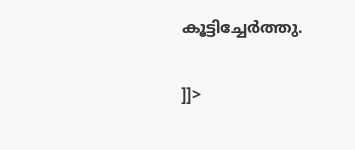കൂട്ടിച്ചേർത്തു.

]]>